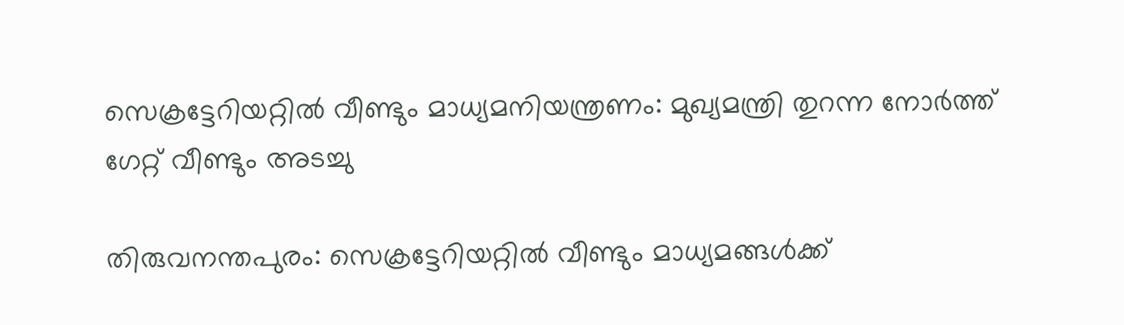സെക്രട്ടേറിയറ്റിൽ വീണ്ടും മാധ്യമനിയന്ത്രണം: മുഖ്യമന്ത്രി തുറന്ന നോർത്ത് ഗേറ്റ് വീണ്ടും അടച്ചു

തിരുവനന്തപുരം: സെക്രട്ടേറിയറ്റിൽ വീണ്ടും മാധ്യമങ്ങൾക്ക്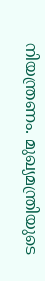നിയന്ത്രണം. മുഖ്യമന്ത്രിയുടെ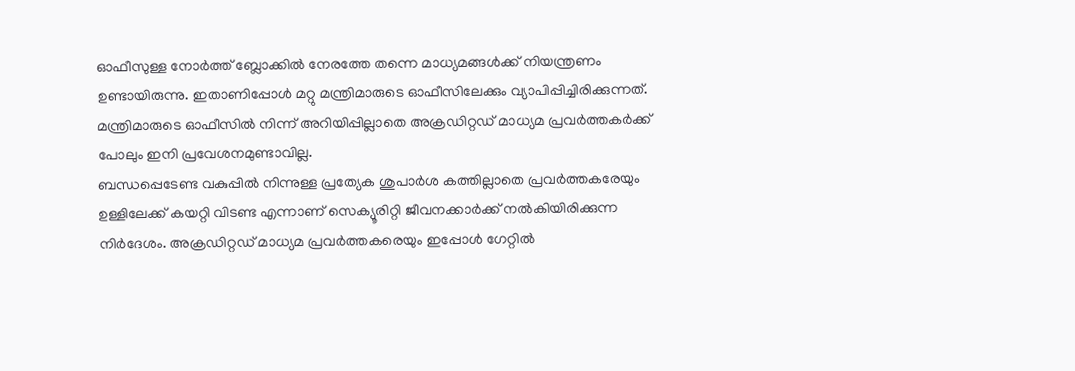ഓഫീസുള്ള നോർത്ത് ബ്ലോക്കിൽ നേരത്തേ തന്നെ മാധ്യമങ്ങൾക്ക് നിയന്ത്രണം ഉണ്ടായിരുന്നു. ഇതാണിപ്പോൾ മറ്റു മന്ത്രിമാരുടെ ഓഫീസിലേക്കും വ്യാപിപ്പിച്ചിരിക്കുന്നത്. മന്ത്രിമാരുടെ ഓഫീസിൽ നിന്ന് അറിയിപ്പില്ലാതെ അക്രഡിറ്റഡ് മാധ്യമ പ്രവർത്തകർക്ക് പോലും ഇനി പ്രവേശനമുണ്ടാവില്ല.
ബന്ധപ്പെടേണ്ട വകുപ്പിൽ നിന്നുള്ള പ്രത്യേക ശുപാർശ കത്തില്ലാതെ പ്രവർത്തകരേയും ഉള്ളിലേക്ക് കയറ്റി വിടണ്ട എന്നാണ് സെക്യൂരിറ്റി ജീവനക്കാർക്ക് നൽകിയിരിക്കുന്ന നിർദേശം. അക്രഡിറ്റഡ് മാധ്യമ പ്രവർത്തകരെയും ഇപ്പോൾ ഗേറ്റിൽ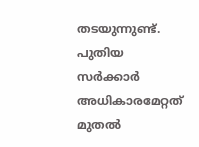തടയുന്നുണ്ട്.
പുതിയ സർക്കാർ അധികാരമേറ്റത് മുതൽ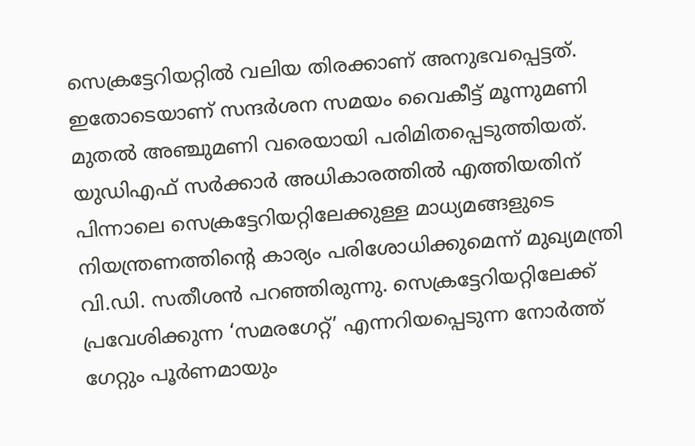സെക്രട്ടേറിയറ്റിൽ വലിയ തിരക്കാണ് അനുഭവപ്പെട്ടത്. ഇതോടെയാണ് സന്ദർശന സമയം വൈകീട്ട് മൂന്നുമണി മുതൽ അഞ്ചുമണി വരെയായി പരിമിതപ്പെടുത്തിയത്.
യുഡിഎഫ് സർക്കാർ അധികാരത്തിൽ എത്തിയതിന് പിന്നാലെ സെക്രട്ടേറിയറ്റിലേക്കുള്ള മാധ്യമങ്ങളുടെ നിയന്ത്രണത്തിന്റെ കാര്യം പരിശോധിക്കുമെന്ന് മുഖ്യമന്ത്രി വി.ഡി. സതീശൻ പറഞ്ഞിരുന്നു. സെക്രട്ടേറിയറ്റിലേക്ക് പ്രവേശിക്കുന്ന ‘സമരഗേറ്റ്’ എന്നറിയപ്പെടുന്ന നോർത്ത് ഗേറ്റും പൂർണമായും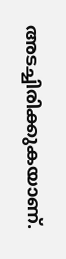അടച്ചിരിക്കുകയാണ്.